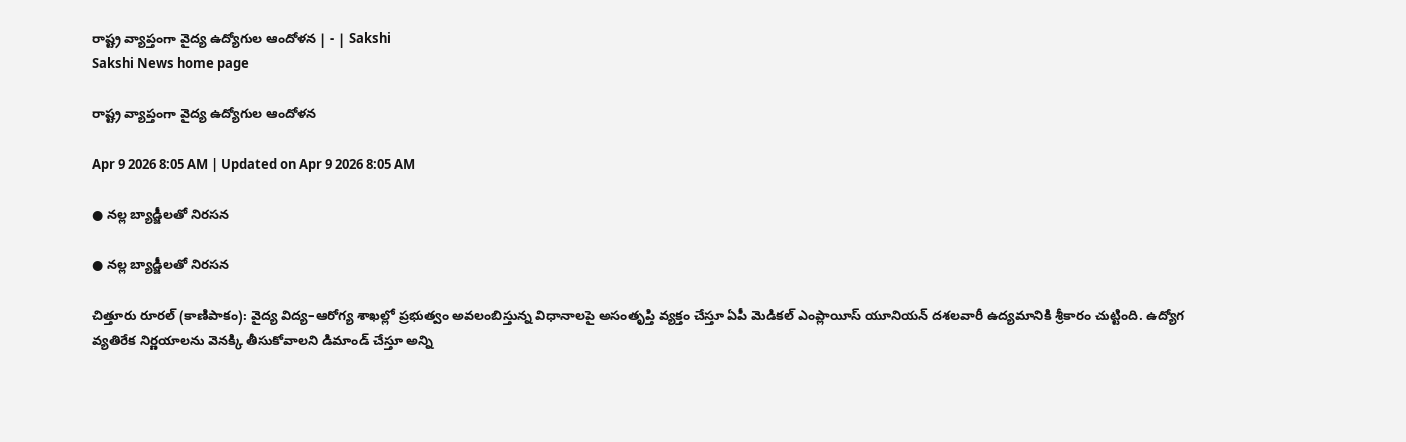రాష్ట్ర వ్యాప్తంగా వైద్య ఉద్యోగుల ఆందోళన | - | Sakshi
Sakshi News home page

రాష్ట్ర వ్యాప్తంగా వైద్య ఉద్యోగుల ఆందోళన

Apr 9 2026 8:05 AM | Updated on Apr 9 2026 8:05 AM

● నల్ల బ్యాడ్జీలతో నిరసన

● నల్ల బ్యాడ్జీలతో నిరసన

చిత్తూరు రూరల్‌ (కాణిపాకం): వైద్య విద్య–ఆరోగ్య శాఖల్లో ప్రభుత్వం అవలంబిస్తున్న విధానాలపై అసంతృప్తి వ్యక్తం చేస్తూ ఏపీ మెడికల్‌ ఎంప్లాయీస్‌ యూనియన్‌ దశలవారీ ఉద్యమానికి శ్రీకారం చుట్టింది. ఉద్యోగ వ్యతిరేక నిర్ణయాలను వెనక్కి తీసుకోవాలని డిమాండ్‌ చేస్తూ అన్ని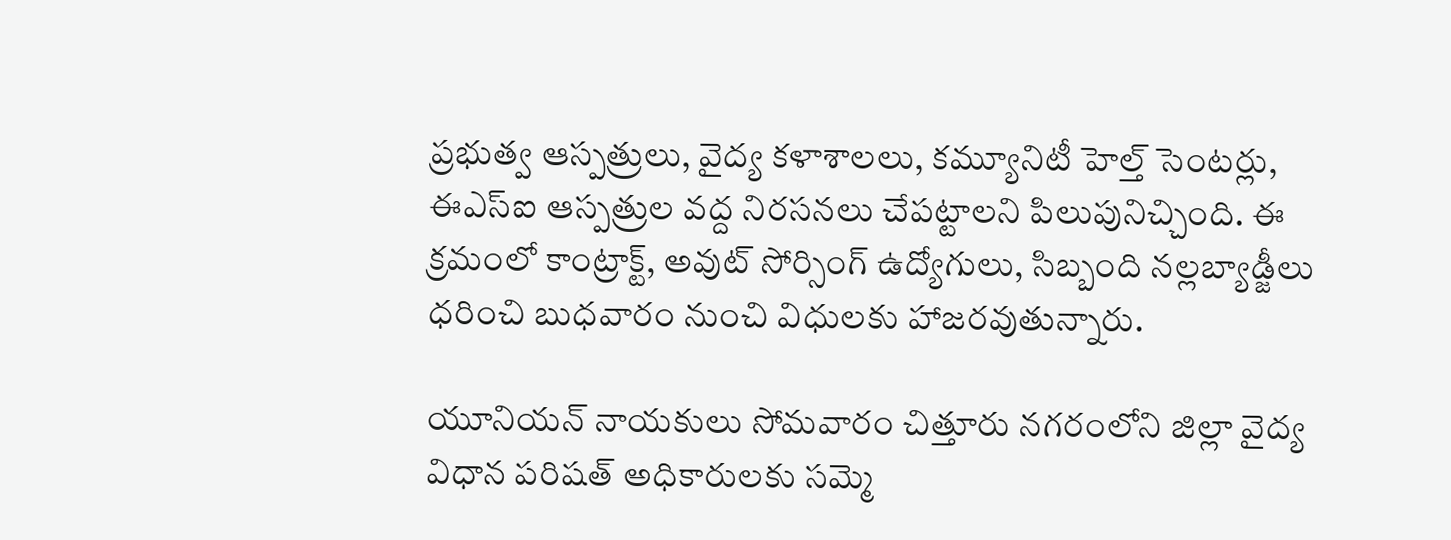ప్రభుత్వ ఆస్పత్రులు, వైద్య కళాశాలలు, కమ్యూనిటీ హెల్త్‌ సెంటర్లు, ఈఎస్‌ఐ ఆస్పత్రుల వద్ద నిరసనలు చేపట్టాలని పిలుపునిచ్చింది. ఈ క్రమంలో కాంట్రాక్ట్‌, అవుట్‌ సోర్సింగ్‌ ఉద్యోగులు, సిబ్బంది నల్లబ్యాడ్జీలు ధరించి బుధవారం నుంచి విధులకు హాజరవుతున్నారు.

యూనియన్‌ నాయకులు సోమవారం చిత్తూరు నగరంలోని జిల్లా వైద్య విధాన పరిషత్‌ అధికారులకు సమ్మె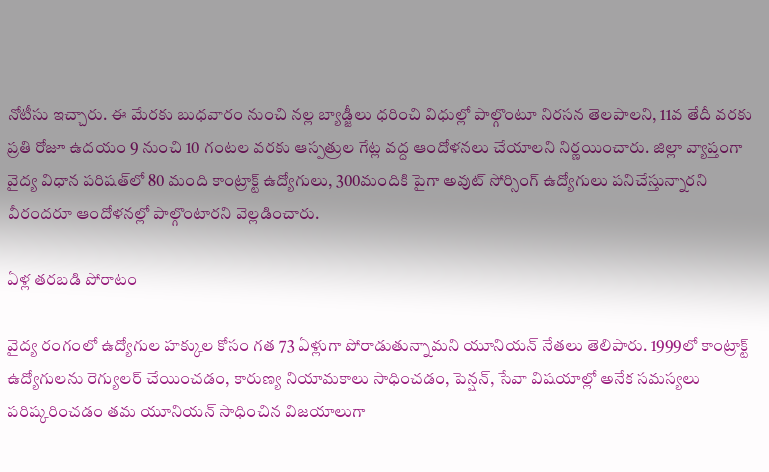నోటీసు ఇచ్చారు. ఈ మేరకు బుధవారం నుంచి నల్ల బ్యాడ్జీలు ధరించి విధుల్లో పాల్గొంటూ నిరసన తెలపాలని, 11వ తేదీ వరకు ప్రతి రోజూ ఉదయం 9 నుంచి 10 గంటల వరకు ఆస్పత్రుల గేట్ల వద్ద ఆందోళనలు చేయాలని నిర్ణయించారు. జిల్లా వ్యాప్తంగా వైద్య విధాన పరిషత్‌లో 80 మంది కాంట్రాక్ట్‌ ఉద్యోగులు, 300మందికి పైగా అవుట్‌ సోర్సింగ్‌ ఉద్యోగులు పనిచేస్తున్నారని వీరందరూ ఆందోళనల్లో పాల్గొంటారని వెల్లడించారు.

ఏళ్ల తరబడి పోరాటం

వైద్య రంగంలో ఉద్యోగుల హక్కుల కోసం గత 73 ఏళ్లుగా పోరాడుతున్నామని యూనియన్‌ నేతలు తెలిపారు. 1999లో కాంట్రాక్ట్‌ ఉద్యోగులను రెగ్యులర్‌ చేయించడం, కారుణ్య నియామకాలు సాధించడం, పెన్షన్‌, సేవా విషయాల్లో అనేక సమస్యలు పరిష్కరించడం తమ యూనియన్‌ సాధించిన విజయాలుగా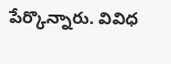పేర్కొన్నారు. వివిధ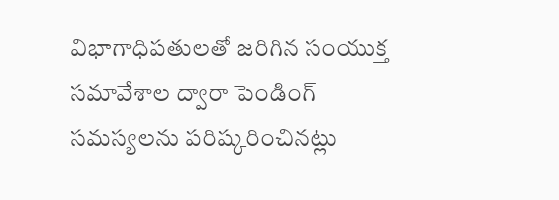విభాగాధిపతులతో జరిగిన సంయుక్త సమావేశాల ద్వారా పెండింగ్‌ సమస్యలను పరిష్కరించినట్లు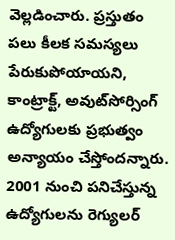వెల్లడించారు. ప్రస్తుతం పలు కీలక సమస్యలు పేరుకుపోయాయని, కాంట్రాక్ట్‌, అవుట్‌సోర్సింగ్‌ ఉద్యోగులకు ప్రభుత్వం అన్యాయం చేస్తోందన్నారు. 2001 నుంచి పనిచేస్తున్న ఉద్యోగులను రెగ్యులర్‌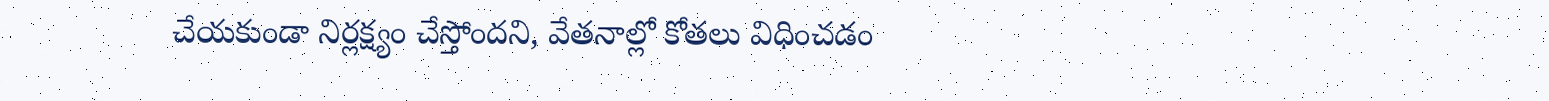చేయకుండా నిర్లక్ష్యం చేస్తోందని, వేతనాల్లో కోతలు విధించడం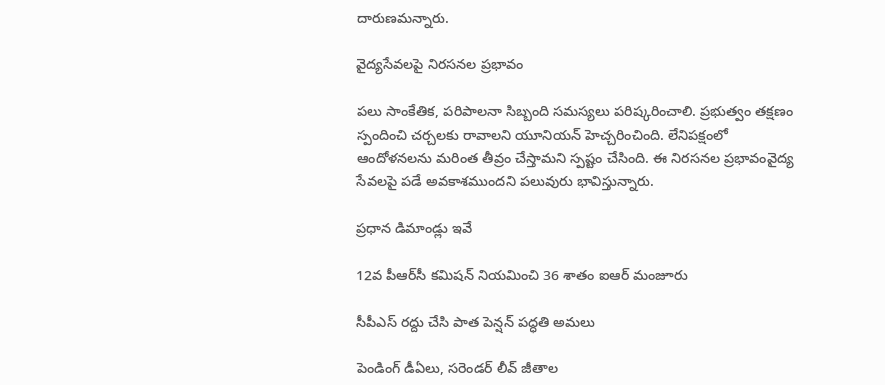దారుణమన్నారు.

వైద్యసేవలపై నిరసనల ప్రభావం

పలు సాంకేతిక, పరిపాలనా సిబ్బంది సమస్యలు పరిష్కరించాలి. ప్రభుత్వం తక్షణం స్పందించి చర్చలకు రావాలని యూనియన్‌ హెచ్చరించింది. లేనిపక్షంలో ఆందోళనలను మరింత తీవ్రం చేస్తామని స్పష్టం చేసింది. ఈ నిరసనల ప్రభావంవైద్య సేవలపై పడే అవకాశముందని పలువురు భావిస్తున్నారు.

ప్రధాన డిమాండ్లు ఇవే

12వ పీఆర్‌సీ కమిషన్‌ నియమించి 36 శాతం ఐఆర్‌ మంజూరు

సీపీఎస్‌ రద్దు చేసి పాత పెన్షన్‌ పద్ధతి అమలు

పెండింగ్‌ డీఏలు, సరెండర్‌ లీవ్‌ జీతాల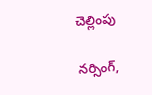చెల్లింపు

నర్సింగ్‌,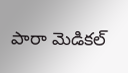పారా మెడికల్‌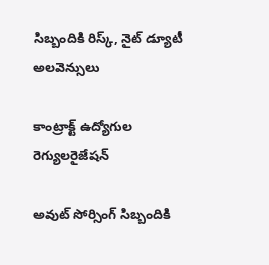సిబ్బందికి రిస్క్‌, నైట్‌ డ్యూటీ అలవెన్సులు

కాంట్రాక్ట్‌ ఉద్యోగుల రెగ్యులరైజేషన్‌

అవుట్‌ సోర్సింగ్‌ సిబ్బందికి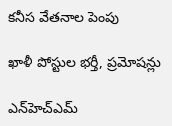కనీస వేతనాల పెంపు

ఖాళీ పోస్టుల భర్తీ, ప్రమోషన్లు

ఎన్‌హెచ్‌ఎమ్‌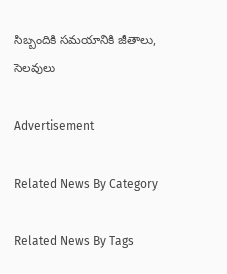సిబ్బందికి సమయానికి జీతాలు, సెలవులు

Advertisement

Related News By Category

Related News By Tags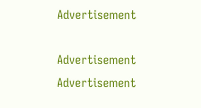Advertisement

Advertisement
Advertisement